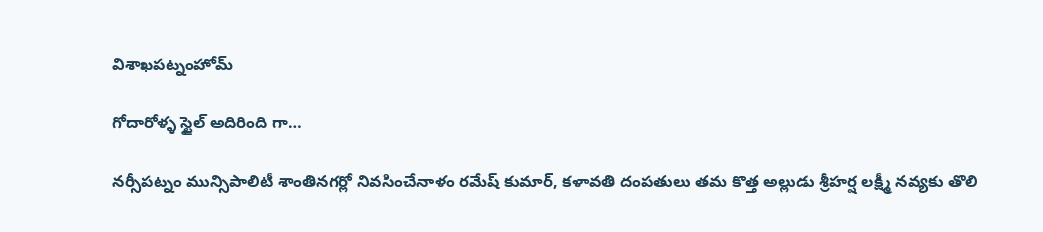విశాఖపట్నంహోమ్

గోదారోళ్ళ స్టైల్ అదిరింది గా…

నర్సీపట్నం మున్సిపాలిటీ శాంతినగర్లో నివసించేనాళం రమేష్ కుమార్, కళావతి దంపతులు తమ కొత్త అల్లుడు శ్రీహర్ష లక్ష్మీ నవ్యకు తొలి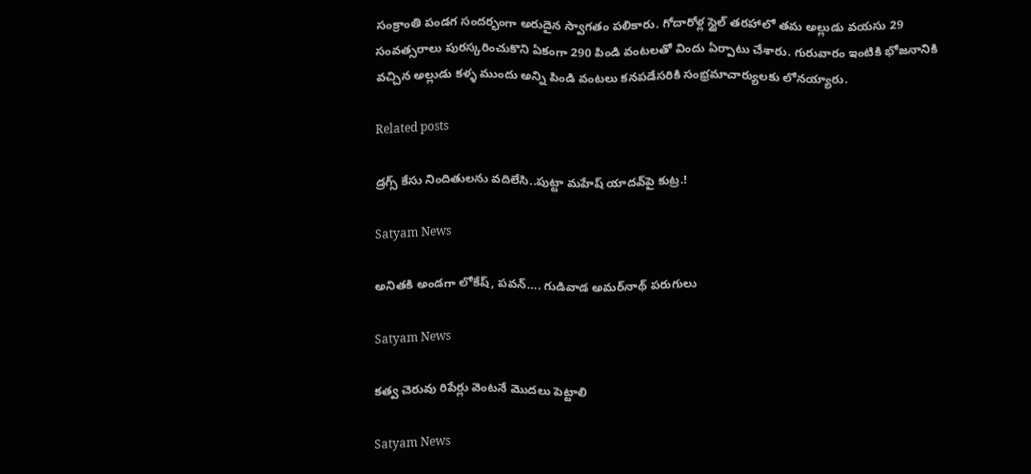సంక్రాంతి పండగ సందర్భంగా అరుదైన స్వాగతం పలికారు. గోదారోళ్ల స్టైల్ తరహాలో తమ అల్లుడు వయసు 29 సంవత్సరాలు పురస్కరించుకొని ఏకంగా 290 పిండి వంటలతో విందు ఏర్పాటు చేశారు. గురువారం ఇంటికి భోజనానికి వచ్చిన అల్లుడు కళ్ళ ముందు అన్ని పిండి వంటలు కనపడేసరికి సంభ్రమాచార్యులకు లోనయ్యారు.

Related posts

డ్రగ్స్ కేసు నిందితులను వదిలేసి..పుట్టా మహేష్‌ యాదవ్‌పై కుట్ర.!

Satyam News

అనితకి అండగా లోకేష్‌, పవన్‌…. గుడివాడ అమర్‌నాథ్‌ పరుగులు

Satyam News

కత్వ చెరువు రిపేర్లు వెంటనే మొదలు పెట్టాలి

Satyam News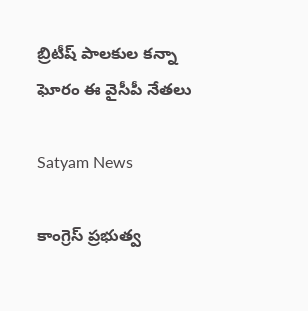బ్రిటీష్ పాలకుల కన్నా ఘోరం ఈ వైసీపీ నేతలు

Satyam News

కాంగ్రెస్ ప్రభుత్వ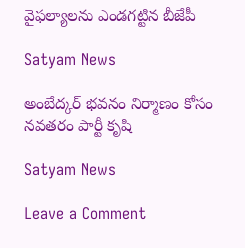వైఫల్యాలను ఎండగట్టిన బీజేపీ

Satyam News

అంబేద్కర్ భవనం నిర్మాణం కోసం నవతరం పార్టీ కృషి

Satyam News

Leave a Comment